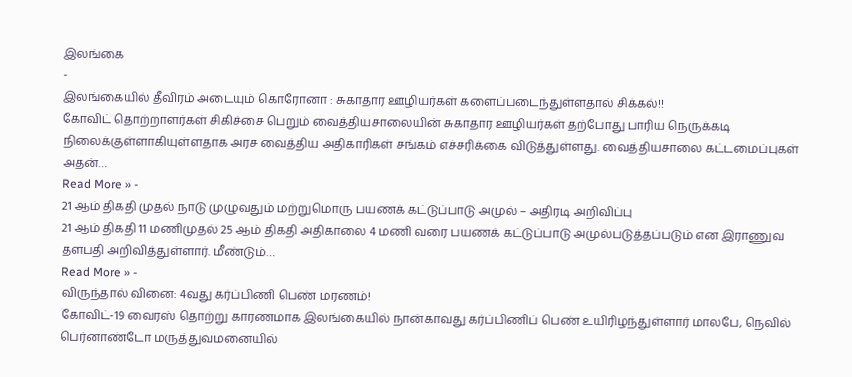இலங்கை
-
இலங்கையில் தீவிரம் அடையும் கொரோனா : சுகாதார ஊழியர்கள் களைப்படைந்துள்ளதால் சிக்கல்!!
கோவிட் தொற்றாளர்கள் சிகிச்சை பெறும் வைத்தியசாலையின் சுகாதார ஊழியர்கள் தற்போது பாரிய நெருக்கடி நிலைக்குள்ளாகியுள்ளதாக அரச வைத்திய அதிகாரிகள் சங்கம் எச்சரிக்கை விடுத்துள்ளது. வைத்தியசாலை கட்டமைப்புகள் அதன்…
Read More » -
21 ஆம் திகதி முதல் நாடு முழுவதும் மற்றுமொரு பயணக் கட்டுப்பாடு அமுல் – அதிரடி அறிவிப்பு
21 ஆம் திகதி 11 மணிமுதல் 25 ஆம் திகதி அதிகாலை 4 மணி வரை பயணக் கட்டுப்பாடு அமுல்படுத்தப்படும் என இராணுவ தளபதி அறிவித்துள்ளார். மீண்டும்…
Read More » -
விருந்தால் வினை: 4வது கர்ப்பிணி பெண் மரணம்!
கோவிட்-19 வைரஸ் தொற்று காரணமாக இலங்கையில் நான்காவது கர்ப்பிணிப் பெண் உயிரிழந்துள்ளார் மாலபே, நெவில் பெர்னாண்டோ மருத்துவமனையில்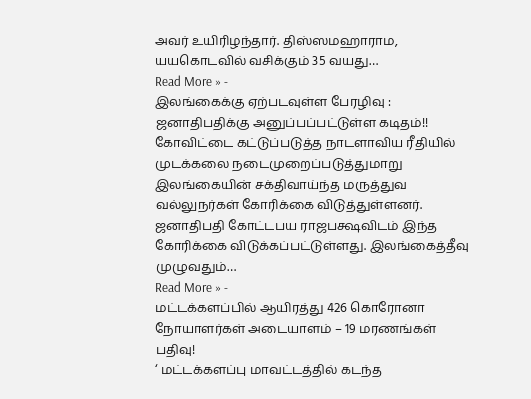அவர் உயிரிழந்தார். திஸ்ஸமஹாராம, யயகொடவில் வசிக்கும் 35 வயது…
Read More » -
இலங்கைக்கு ஏற்படவுள்ள பேரழிவு : ஜனாதிபதிக்கு அனுப்பப்பட்டுள்ள கடிதம்!!
கோவிட்டை கட்டுப்படுத்த நாடளாவிய ரீதியில் முடக்கலை நடைமுறைப்படுத்துமாறு இலங்கையின் சக்திவாய்ந்த மருத்துவ வல்லுநர்கள் கோரிக்கை விடுத்துள்ளனர். ஜனாதிபதி கோட்டபய ராஜபக்ஷவிடம் இந்த கோரிக்கை விடுக்கப்பட்டுள்ளது. இலங்கைத்தீவு முழுவதும்…
Read More » -
மட்டக்களப்பில் ஆயிரத்து 426 கொரோனா நோயாளர்கள் அடையாளம் – 19 மரணங்கள் பதிவு!
‘ மட்டக்களப்பு மாவட்டத்தில் கடந்த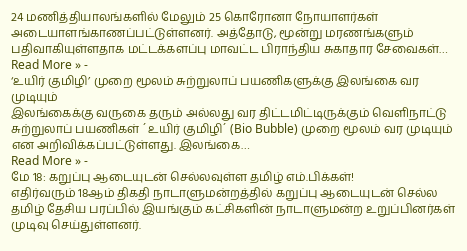24 மணித்தியாலங்களில் மேலும் 25 கொரோனா நோயாளர்கள் அடையாளங்காணப்பட்டுள்ளனர். அத்தோடு, மூன்று மரணங்களும் பதிவாகியுள்ளதாக மட்டக்களப்பு மாவட்ட பிராந்திய சுகாதார சேவைகள்…
Read More » -
‘உயிர் குமிழி’ முறை மூலம் சுற்றுலாப் பயணிகளுக்கு இலங்கை வர முடியும்
இலங்கைக்கு வருகை தரும் அல்லது வர திட்டமிட்டிருக்கும் வௌிநாட்டு சுற்றுலாப் பயணிகள் ´உயிர் குமிழி´ (Bio Bubble) முறை மூலம் வர முடியும் என அறிவிக்கப்பட்டுள்ளது. இலங்கை…
Read More » -
மே 18: கறுப்பு ஆடையுடன் செல்லவுள்ள தமிழ் எம்.பிக்கள்!
எதிர்வரும் 18ஆம் திகதி நாடாளுமன்றத்தில் கறுப்பு ஆடையுடன் செல்ல தமிழ் தேசிய பரப்பில் இயங்கும் கட்சிகளின் நாடாளுமன்ற உறுப்பினர்கள் முடிவு செய்துள்ளனர்.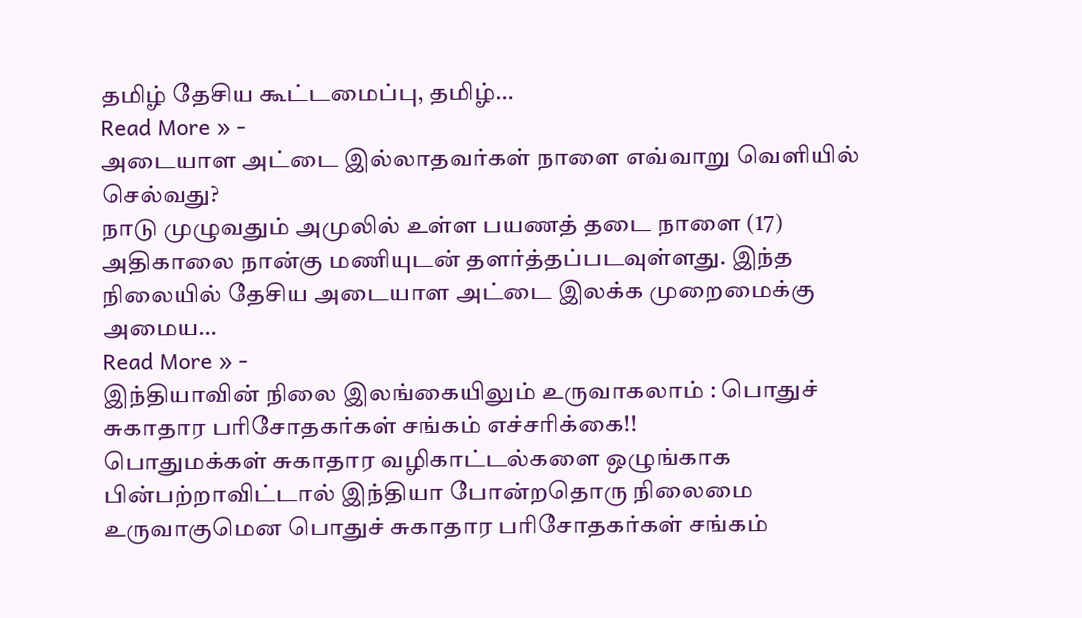தமிழ் தேசிய கூட்டமைப்பு, தமிழ்…
Read More » -
அடையாள அட்டை இல்லாதவர்கள் நாளை எவ்வாறு வெளியில் செல்வது?
நாடு முழுவதும் அமுலில் உள்ள பயணத் தடை நாளை (17) அதிகாலை நான்கு மணியுடன் தளர்த்தப்படவுள்ளது. இந்த நிலையில் தேசிய அடையாள அட்டை இலக்க முறைமைக்கு அமைய…
Read More » -
இந்தியாவின் நிலை இலங்கையிலும் உருவாகலாம் : பொதுச் சுகாதார பரிசோதகர்கள் சங்கம் எச்சரிக்கை!!
பொதுமக்கள் சுகாதார வழிகாட்டல்களை ஒழுங்காக பின்பற்றாவிட்டால் இந்தியா போன்றதொரு நிலைமை உருவாகுமென பொதுச் சுகாதார பரிசோதகர்கள் சங்கம்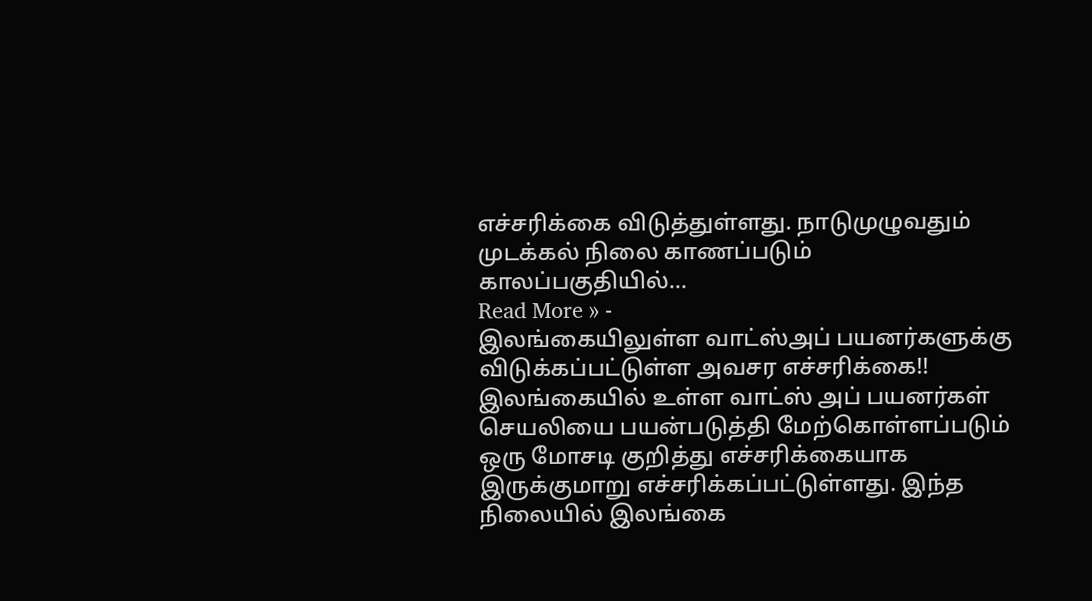எச்சரிக்கை விடுத்துள்ளது. நாடுமுழுவதும் முடக்கல் நிலை காணப்படும் காலப்பகுதியில்…
Read More » -
இலங்கையிலுள்ள வாட்ஸ்அப் பயனர்களுக்கு விடுக்கப்பட்டுள்ள அவசர எச்சரிக்கை!!
இலங்கையில் உள்ள வாட்ஸ் அப் பயனர்கள் செயலியை பயன்படுத்தி மேற்கொள்ளப்படும் ஒரு மோசடி குறித்து எச்சரிக்கையாக இருக்குமாறு எச்சரிக்கப்பட்டுள்ளது. இந்த நிலையில் இலங்கை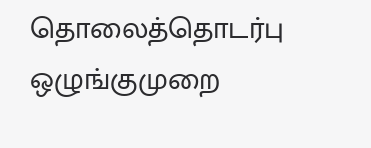தொலைத்தொடர்பு ஒழுங்குமுறை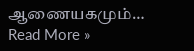ஆணையகமும்…
Read More »